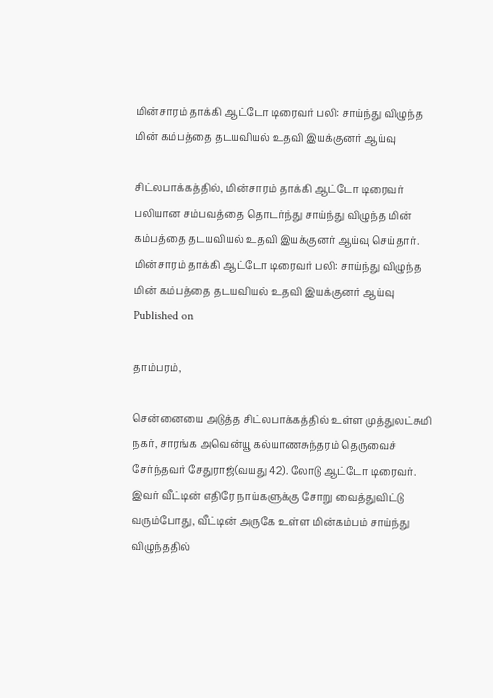மின்சாரம் தாக்கி ஆட்டோ டிரைவர் பலி: சாய்ந்து விழுந்த மின் கம்பத்தை தடயவியல் உதவி இயக்குனர் ஆய்வு

சிட்லபாக்கத்தில், மின்சாரம் தாக்கி ஆட்டோ டிரைவர் பலியான சம்பவத்தை தொடர்ந்து சாய்ந்து விழுந்த மின் கம்பத்தை தடயவியல் உதவி இயக்குனர் ஆய்வு செய்தார்.
மின்சாரம் தாக்கி ஆட்டோ டிரைவர் பலி: சாய்ந்து விழுந்த மின் கம்பத்தை தடயவியல் உதவி இயக்குனர் ஆய்வு
Published on

தாம்பரம்,

சென்னையை அடுத்த சிட்லபாக்கத்தில் உள்ள முத்துலட்சுமி நகர், சாரங்க அவென்யூ கல்யாணசுந்தரம் தெருவைச் சேர்ந்தவர் சேதுராஜ்(வயது 42). லோடு ஆட்டோ டிரைவர். இவர் வீட்டின் எதிரே நாய்களுக்கு சோறு வைத்துவிட்டு வரும்போது, வீட்டின் அருகே உள்ள மின்கம்பம் சாய்ந்து விழுந்ததில்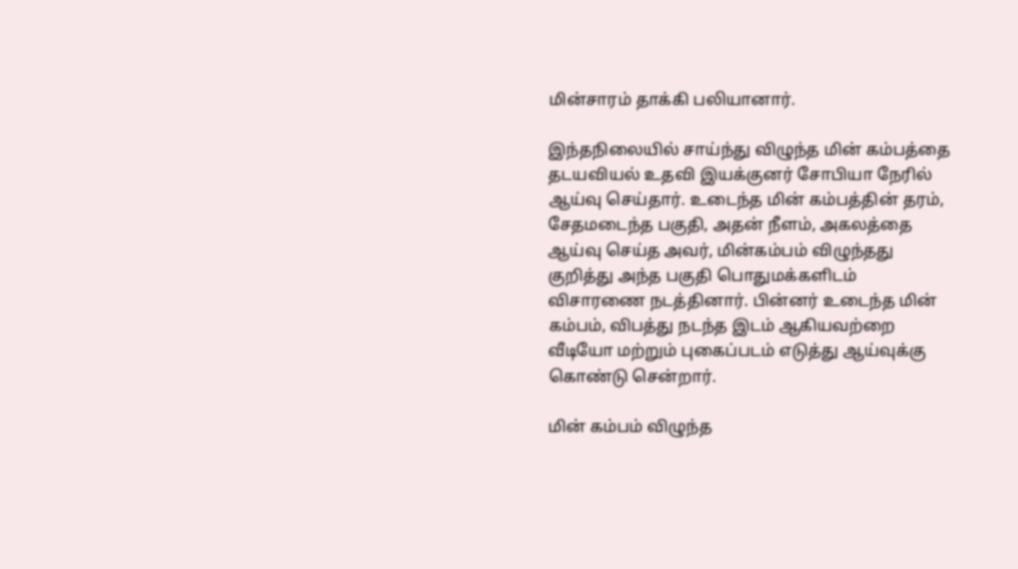மின்சாரம் தாக்கி பலியானார்.

இந்தநிலையில் சாய்ந்து விழுந்த மின் கம்பத்தை தடயவியல் உதவி இயக்குனர் சோபியா நேரில் ஆய்வு செய்தார். உடைந்த மின் கம்பத்தின் தரம், சேதமடைந்த பகுதி, அதன் நீளம், அகலத்தை ஆய்வு செய்த அவர், மின்கம்பம் விழுந்தது குறித்து அந்த பகுதி பொதுமக்களிடம் விசாரணை நடத்தினார். பின்னர் உடைந்த மின் கம்பம், விபத்து நடந்த இடம் ஆகியவற்றை வீடியோ மற்றும் புகைப்படம் எடுத்து ஆய்வுக்கு கொண்டு சென்றார்.

மின் கம்பம் விழுந்த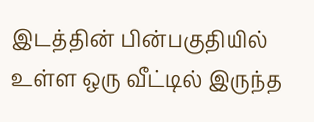இடத்தின் பின்பகுதியில் உள்ள ஒரு வீட்டில் இருந்த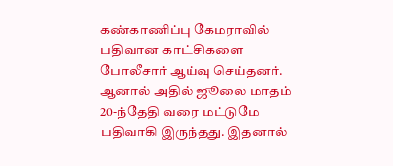கண்காணிப்பு கேமராவில் பதிவான காட்சிகளை போலீசார் ஆய்வு செய்தனர். ஆனால் அதில் ஜூலை மாதம் 20-ந்தேதி வரை மட்டுமே பதிவாகி இருந்தது. இதனால்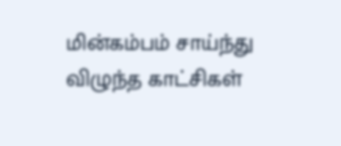மின்கம்பம் சாய்ந்து விழுந்த காட்சிகள்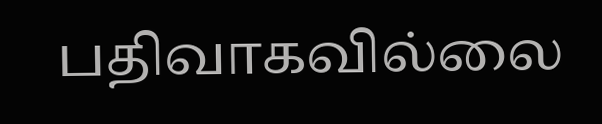பதிவாகவில்லை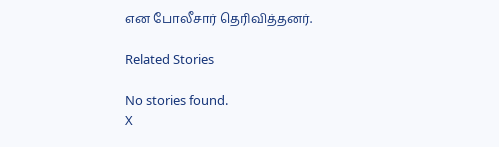என போலீசார் தெரிவித்தனர்.

Related Stories

No stories found.
X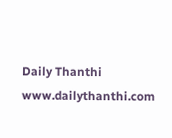Daily Thanthi
www.dailythanthi.com